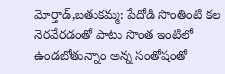మోర్తాడ్,బతుకమ్మ: పేదోడి సొంతింటి కల నెరవేరడంతో పాటు సొంత ఇంటిలో ఉండబోతున్నాం అన్న సంతోషంతో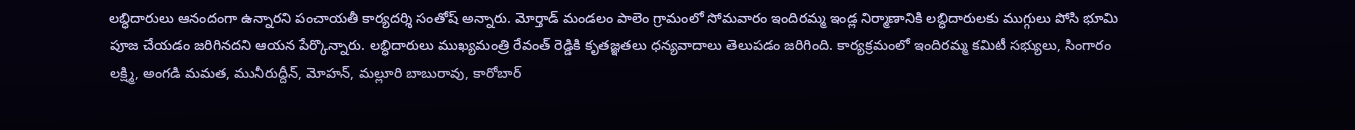లబ్ధిదారులు ఆనందంగా ఉన్నారని పంచాయతీ కార్యదర్శి సంతోష్ అన్నారు. మోర్తాడ్ మండలం పాలెం గ్రామంలో సోమవారం ఇందిరమ్మ ఇండ్ల నిర్మాణానికి లబ్ధిదారులకు ముగ్గులు పోసి భూమి పూజ చేయడం జరిగినదని ఆయన పేర్కొన్నారు. లబ్ధిదారులు ముఖ్యమంత్రి రేవంత్ రెడ్డికి కృతజ్ఞతలు ధన్యవాదాలు తెలుపడం జరిగింది. కార్యక్రమంలో ఇందిరమ్మ కమిటీ సభ్యులు, సింగారం లక్ష్మి, అంగడి మమత, మునీరుద్దీన్, మోహన్, మల్లూరి బాబురావు, కారోబార్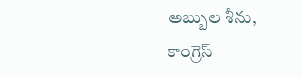అబ్బుల శీను, కాంగ్రెస్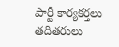పార్టీ కార్యకర్తలు తదితరులు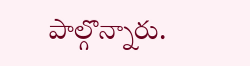పాల్గొన్నారు.